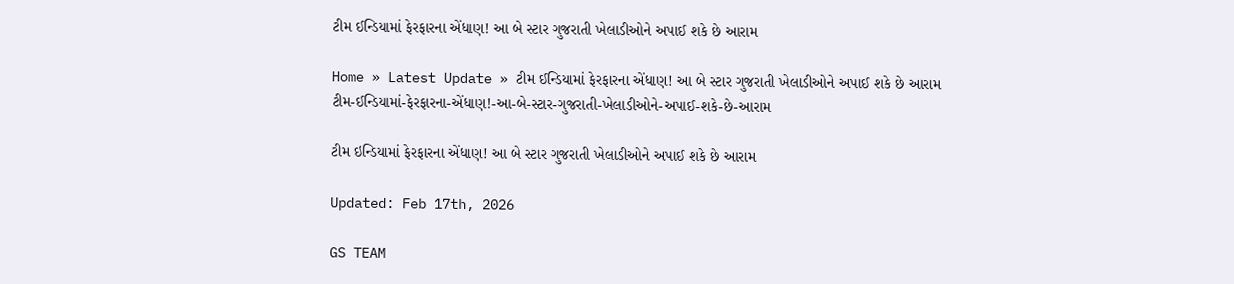ટીમ ઈન્ડિયામાં ફેરફારના એંધાણ! આ બે સ્ટાર ગુજરાતી ખેલાડીઓને અપાઈ શકે છે આરામ

Home » Latest Update » ટીમ ઈન્ડિયામાં ફેરફારના એંધાણ! આ બે સ્ટાર ગુજરાતી ખેલાડીઓને અપાઈ શકે છે આરામ
ટીમ-ઈન્ડિયામાં-ફેરફારના-એંધાણ!-આ-બે-સ્ટાર-ગુજરાતી-ખેલાડીઓને-અપાઈ-શકે-છે-આરામ

ટીમ ઇન્ડિયામાં ફેરફારના એંધાણ! આ બે સ્ટાર ગુજરાતી ખેલાડીઓને અપાઈ શકે છે આરામ

Updated: Feb 17th, 2026

GS TEAM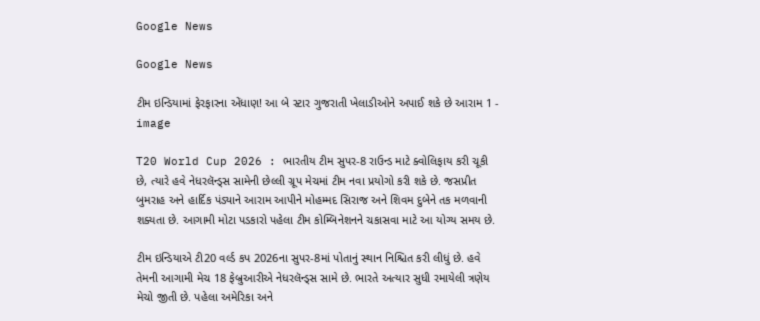Google News

Google News

ટીમ ઇન્ડિયામાં ફેરફારના એંધાણ! આ બે સ્ટાર ગુજરાતી ખેલાડીઓને અપાઈ શકે છે આરામ 1 - image

T20 World Cup 2026 : ભારતીય ટીમ સુપર-8 રાઉન્ડ માટે ક્વોલિફાય કરી ચૂકી છે, ત્યારે હવે નેધરલૅન્ડ્સ સામેની છેલ્લી ગ્રૂપ મેચમાં ટીમ નવા પ્રયોગો કરી શકે છે. જસપ્રીત બુમરાહ અને હાર્દિક પંડ્યાને આરામ આપીને મોહમ્મદ સિરાજ અને શિવમ દુબેને તક મળવાની શક્યતા છે. આગામી મોટા પડકારો પહેલા ટીમ કોમ્બિનેશનને ચકાસવા માટે આ યોગ્ય સમય છે.

ટીમ ઇન્ડિયાએ ટી20 વર્લ્ડ કપ 2026ના સુપર-8માં પોતાનું સ્થાન નિશ્ચિત કરી લીધું છે. હવે તેમની આગામી મેચ 18 ફેબ્રુઆરીએ નેધરલૅન્ડ્સ સામે છે. ભારતે અત્યાર સુધી રમાયેલી ત્રણેય મેચો જીતી છે. પહેલા અમેરિકા અને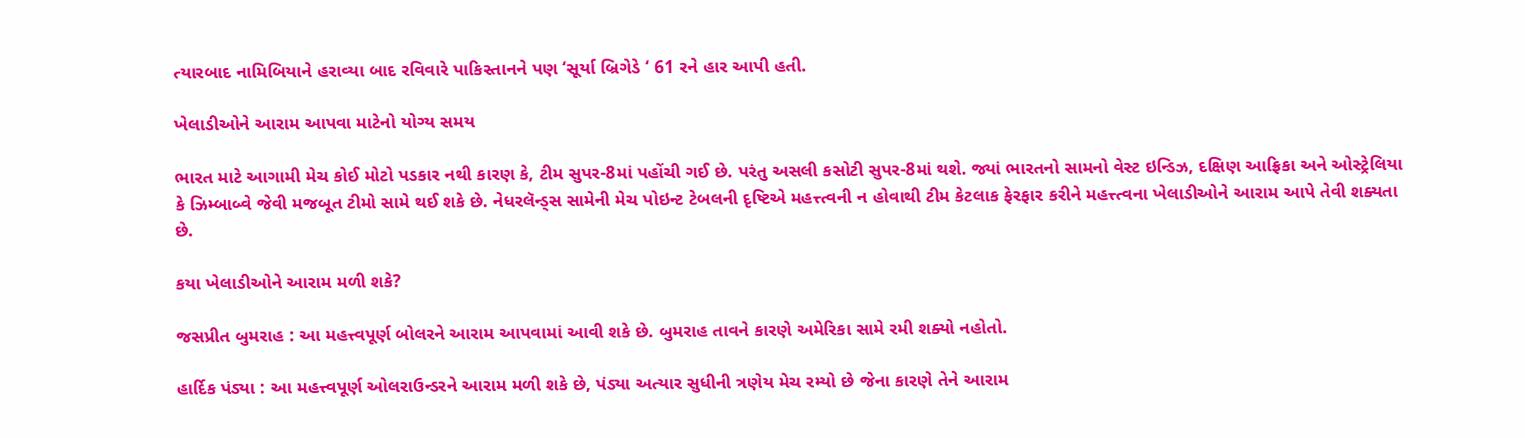ત્યારબાદ નામિબિયાને હરાવ્યા બાદ રવિવારે પાકિસ્તાનને પણ ‘સૂર્યા બ્રિગેડે ‘ 61 રને હાર આપી હતી.

ખેલાડીઓને આરામ આપવા માટેનો યોગ્ય સમય

ભારત માટે આગામી મેચ કોઈ મોટો પડકાર નથી કારણ કે, ટીમ સુપર-8માં પહોંચી ગઈ છે. પરંતુ અસલી કસોટી સુપર-8માં થશે. જ્યાં ભારતનો સામનો વેસ્ટ ઇન્ડિઝ, દક્ષિણ આફ્રિકા અને ઓસ્ટ્રેલિયા કે ઝિમ્બાબ્વે જેવી મજબૂત ટીમો સામે થઈ શકે છે. નેધરલૅન્ડ્સ સામેની મેચ પોઇન્ટ ટેબલની દૃષ્ટિએ મહત્ત્ત્વની ન હોવાથી ટીમ કેટલાક ફેરફાર કરીને મહત્ત્ત્વના ખેલાડીઓને આરામ આપે તેવી શક્યતા છે.

કયા ખેલાડીઓને આરામ મળી શકે?

જસપ્રીત બુમરાહ : આ મહત્ત્વપૂર્ણ બોલરને આરામ આપવામાં આવી શકે છે. બુમરાહ તાવને કારણે અમેરિકા સામે રમી શક્યો નહોતો.

હાર્દિક પંડ્યા : આ મહત્ત્વપૂર્ણ ઓલરાઉન્ડરને આરામ મળી શકે છે, પંડ્યા અત્યાર સુધીની ત્રણેય મેચ રમ્યો છે જેના કારણે તેને આરામ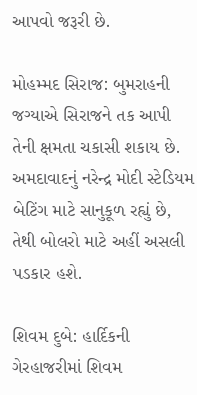આપવો જરૂરી છે.

મોહમ્મદ સિરાજ: બુમરાહની જગ્યાએ સિરાજને તક આપી તેની ક્ષમતા ચકાસી શકાય છે. અમદાવાદનું નરેન્દ્ર મોદી સ્ટેડિયમ બેટિંગ માટે સાનુકૂળ રહ્યું છે, તેથી બોલરો માટે અહીં અસલી પડકાર હશે.

શિવમ દુબે: હાર્દિકની ગેરહાજરીમાં શિવમ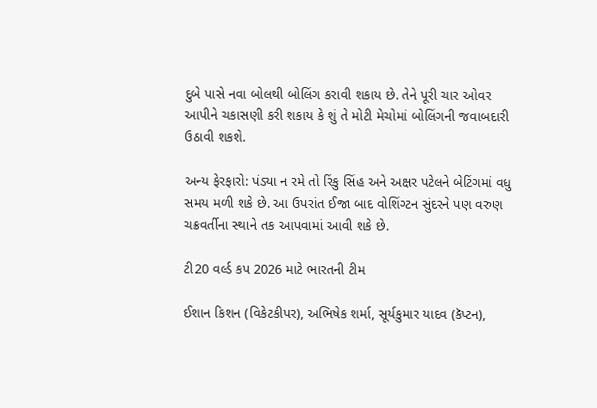દુબે પાસે નવા બોલથી બોલિંગ કરાવી શકાય છે. તેને પૂરી ચાર ઓવર આપીને ચકાસણી કરી શકાય કે શું તે મોટી મેચોમાં બોલિંગની જવાબદારી ઉઠાવી શકશે.

અન્ય ફેરફારો: પંડ્યા ન રમે તો રિંકુ સિંહ અને અક્ષર પટેલને બેટિંગમાં વધુ સમય મળી શકે છે. આ ઉપરાંત ઈજા બાદ વોશિંગ્ટન સુંદરને પણ વરુણ ચક્રવર્તીના સ્થાને તક આપવામાં આવી શકે છે.

ટી20 વર્લ્ડ કપ 2026 માટે ભારતની ટીમ

ઈશાન કિશન (વિકેટકીપર), અભિષેક શર્મા, સૂર્યકુમાર યાદવ (કૅપ્ટન),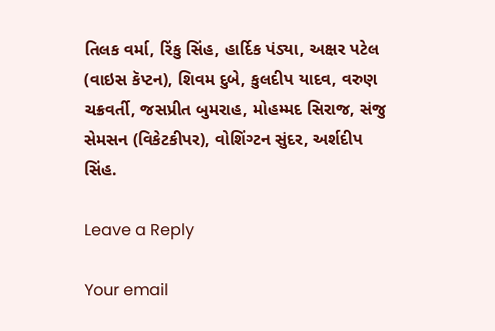તિલક વર્મા, રિંકુ સિંહ, હાર્દિક પંડ્યા, અક્ષર પટેલ (વાઇસ કૅપ્ટન), શિવમ દુબે, કુલદીપ યાદવ, વરુણ ચક્રવર્તી, જસપ્રીત બુમરાહ, મોહમ્મદ સિરાજ, સંજુ સેમસન (વિકેટકીપર), વોશિંગ્ટન સુંદર, અર્શદીપ સિંહ.

Leave a Reply

Your email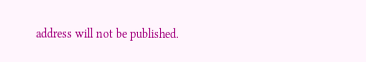address will not be published.